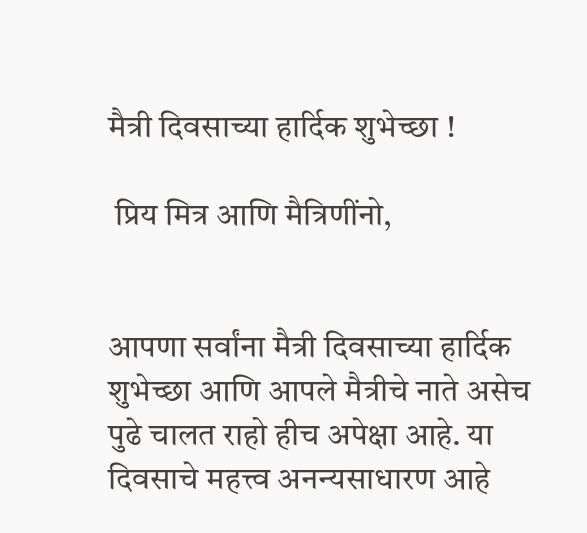मैत्री दिवसाच्या हार्दिक शुभेच्छा !

 प्रिय मित्र आणि मैत्रिणींनो,


आपणा सर्वांना मैत्री दिवसाच्या हार्दिक शुभेच्छा आणि आपले मैत्रीचे नाते असेच पुढे चालत राहो हीच अपेक्षा आहे. या दिवसाचे महत्त्व अनन्यसाधारण आहे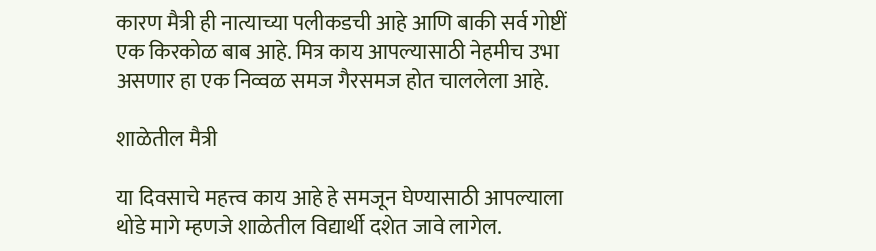कारण मैत्री ही नात्याच्या पलीकडची आहे आणि बाकी सर्व गोष्टीं एक किरकोळ बाब आहे. मित्र काय आपल्यासाठी नेहमीच उभा असणार हा एक निव्वळ समज गैरसमज होत चाललेला आहे.

शाळेतील मैत्री

या दिवसाचे महत्त्व काय आहे हे समजून घेण्यासाठी आपल्याला थोडे मागे म्हणजे शाळेतील विद्यार्थी दशेत जावे लागेल.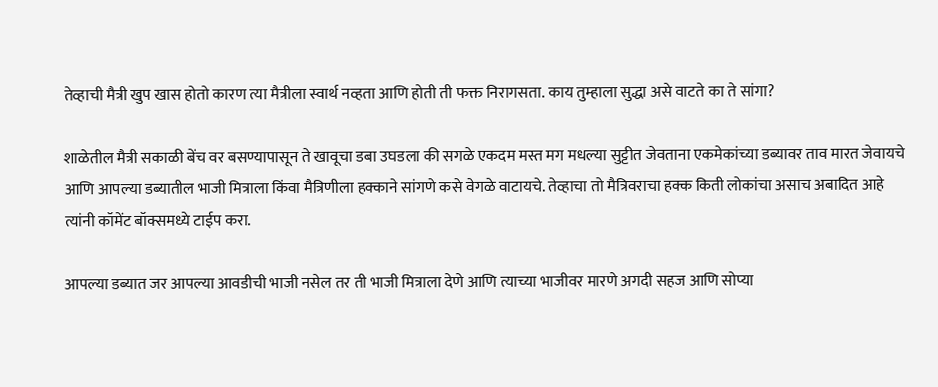तेव्हाची मैत्री खुप खास होतो कारण त्या मैत्रीला स्वार्थ नव्हता आणि होती ती फक्त निरागसता. काय तुम्हाला सुद्धा असे वाटते का ते सांगा?

शाळेतील मैत्री सकाळी बेंच वर बसण्यापासून ते खावूचा डबा उघडला की सगळे एकदम मस्त मग मधल्या सुट्टीत जेवताना एकमेकांच्या डब्यावर ताव मारत जेवायचे आणि आपल्या डब्यातील भाजी मित्राला किंवा मैत्रिणीला हक्काने सांगणे कसे वेगळे वाटायचे. तेव्हाचा तो मैत्रिवराचा हक्क किती लोकांचा असाच अबादित आहे त्यांनी कॉमेंट बॉक्समध्ये टाईप करा.

आपल्या डब्यात जर आपल्या आवडीची भाजी नसेल तर ती भाजी मित्राला देणे आणि त्याच्या भाजीवर मारणे अगदी सहज आणि सोप्या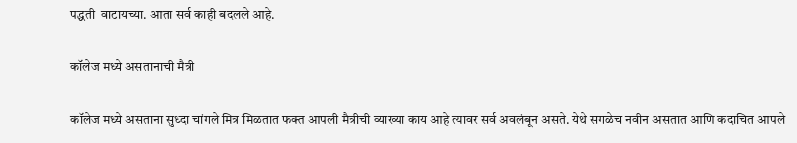पद्धती  वाटायच्या. आता सर्व काही बदलले आहे.

कॉलेज मध्ये असतानाची मैत्री

कॉलेज मध्ये असताना सुध्दा चांगले मित्र मिळतात फक्त आपली मैत्रीची व्याख्या काय आहे त्यावर सर्व अवलंबून असते. येथे सगळेच नवीन असतात आणि कदाचित आपले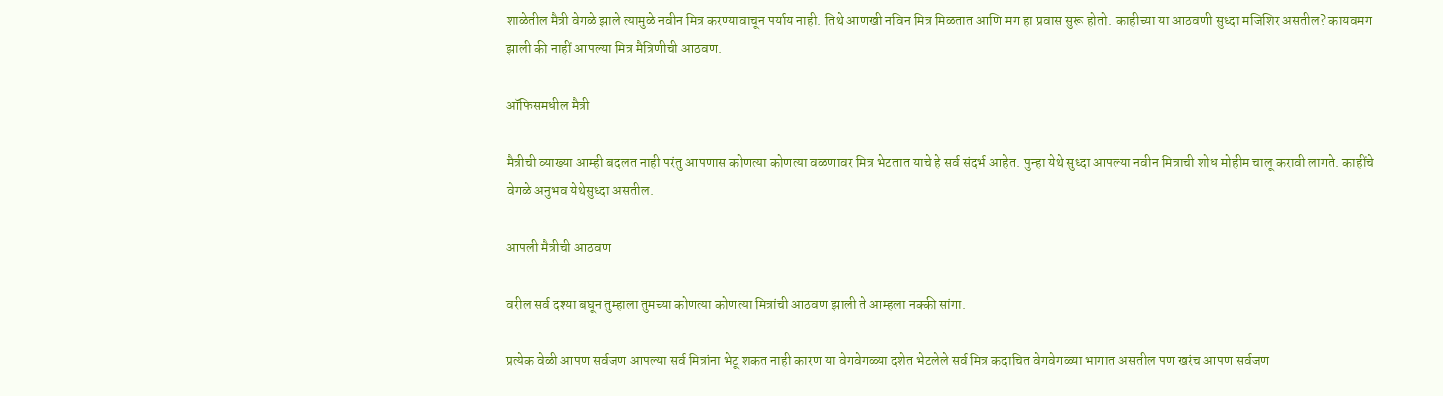शाळेतील मैत्री वेगळे झाले त्यामुळे नवीन मित्र करण्यावाचून पर्याय नाही. तिथे आणखी नविन मित्र मिळतात आणि मग हा प्रवास सुरू होतो. काहीच्या या आठवणी सुध्दा मजिशिर असतील? कायवमग झाली की नाहीं आपल्या मित्र मैत्रिणीची आठवण.

ऑफिसमधील मैत्री

मैत्रीची व्याख्या आम्ही बदलत नाही परंतु आपणास कोणत्या कोणत्या वळणावर मित्र भेटतात याचे हे सर्व संदर्भ आहेत. पुन्हा येथे सुध्दा आपल्या नवीन मित्राची शोध मोहीम चालू करावी लागते. काहींचे वेगळे अनुभव येथेसुध्दा असतील.

आपली मैत्रीची आठवण

वरील सर्व दश्या बघून तुम्हाला तुमच्या कोणत्या कोणत्या मित्रांची आठवण झाली ते आम्हला नक्की सांगा.

प्रत्येक वेळी आपण सर्वजण आपल्या सर्व मित्रांना भेटू शकत नाही कारण या वेगवेगळ्या दशेत भेटलेले सर्व मित्र कदाचित वेगवेगळ्या भागात असतील पण खरंच आपण सर्वजण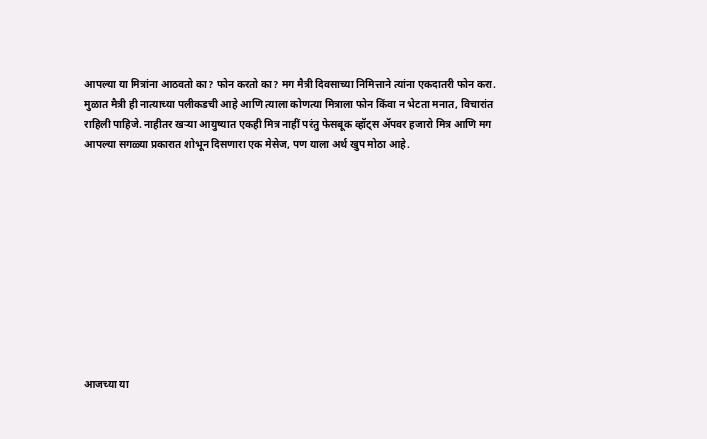आपल्या या मित्रांना आठवतो का? फोन करतो का? मग मैत्री दिवसाच्या निमित्ताने त्यांना एकदातरी फोन करा. मुळात मैत्री ही नात्याच्या पलीकडची आहे आणि त्याला कोणत्या मित्राला फोन किंवा न भेटता मनात, विचारांत राहिली पाहिजे. नाहीतर खऱ्या आयुष्यात एकही मित्र नाहीं परंतु फेसबूक व्हॉट्स ॲपवर हजारो मित्र आणि मग आपल्या सगळ्या प्रकारात शोभून दिसणारा एक मेसेज, पण याला अर्थ खुप मोठा आहे.











आजच्या या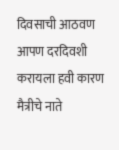दिवसाची आठवण आपण दरदिवशी करायला हवी कारण मैत्रीचे नाते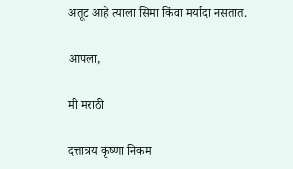अतूट आहे त्याला सिमा किंवा मर्यादा नसतात.

आपला,

मी मराठी

दत्तात्रय कृष्णा निकम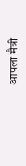आपला मैत्री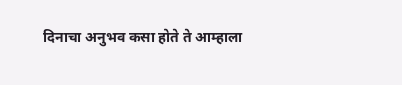दिनाचा अनुभव कसा होते ते आम्हाला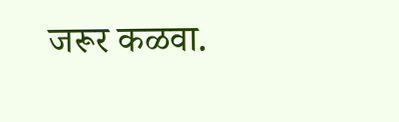जरूर कळवा.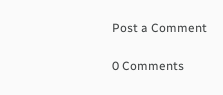Post a Comment

0 Comments